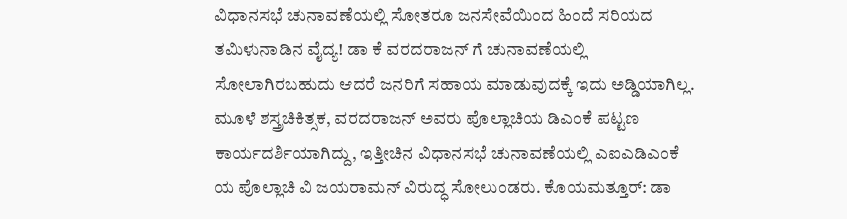ವಿಧಾನಸಭೆ ಚುನಾವಣೆಯಲ್ಲಿ ಸೋತರೂ ಜನಸೇವೆಯಿಂದ ಹಿಂದೆ ಸರಿಯದ ತಮಿಳುನಾಡಿನ ವೈದ್ಯ! ಡಾ ಕೆ ವರದರಾಜನ್ ಗೆ ಚುನಾವಣೆಯಲ್ಲಿ ಸೋಲಾಗಿರಬಹುದು ಆದರೆ ಜನರಿಗೆ ಸಹಾಯ ಮಾಡುವುದಕ್ಕೆ ಇದು ಅಡ್ಡಿಯಾಗಿಲ್ಲ. ಮೂಳೆ ಶಸ್ತ್ರಚಿಕಿತ್ಸಕ, ವರದರಾಜನ್ ಅವರು ಪೊಲ್ಲಾಚಿಯ ಡಿಎಂಕೆ ಪಟ್ಟಣ ಕಾರ್ಯದರ್ಶಿಯಾಗಿದ್ದು, ಇತ್ತೀಚಿನ ವಿಧಾನಸಭೆ ಚುನಾವಣೆಯಲ್ಲಿ ಎಐಎಡಿಎಂಕೆ ಯ ಪೊಲ್ಲಾಚಿ ವಿ ಜಯರಾಮನ್ ವಿರುದ್ಧ ಸೋಲುಂಡರು. ಕೊಯಮತ್ತೂರ್: ಡಾ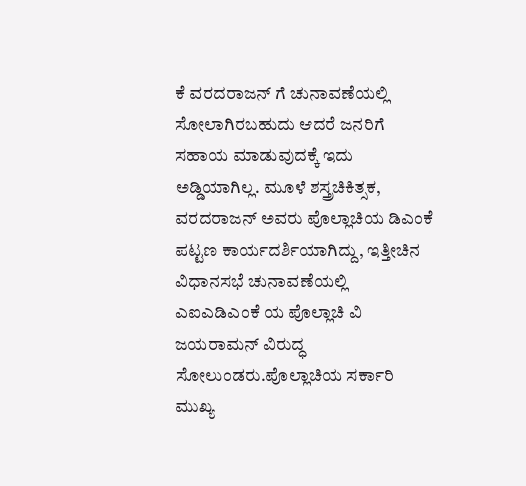ಕೆ ವರದರಾಜನ್ ಗೆ ಚುನಾವಣೆಯಲ್ಲಿ ಸೋಲಾಗಿರಬಹುದು ಆದರೆ ಜನರಿಗೆ ಸಹಾಯ ಮಾಡುವುದಕ್ಕೆ ಇದು ಅಡ್ಡಿಯಾಗಿಲ್ಲ. ಮೂಳೆ ಶಸ್ತ್ರಚಿಕಿತ್ಸಕ, ವರದರಾಜನ್ ಅವರು ಪೊಲ್ಲಾಚಿಯ ಡಿಎಂಕೆ ಪಟ್ಟಣ ಕಾರ್ಯದರ್ಶಿಯಾಗಿದ್ದು, ಇತ್ತೀಚಿನ ವಿಧಾನಸಭೆ ಚುನಾವಣೆಯಲ್ಲಿ ಎಐಎಡಿಎಂಕೆ ಯ ಪೊಲ್ಲಾಚಿ ವಿ ಜಯರಾಮನ್ ವಿರುದ್ಧ ಸೋಲುಂಡರು.ಪೊಲ್ಲಾಚಿಯ ಸರ್ಕಾರಿ ಮುಖ್ಯ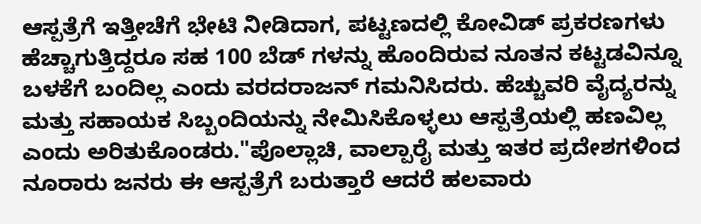ಆಸ್ಪತ್ರೆಗೆ ಇತ್ತೀಚೆಗೆ ಭೇಟಿ ನೀಡಿದಾಗ, ಪಟ್ಟಣದಲ್ಲಿ ಕೋವಿಡ್ ಪ್ರಕರಣಗಳು ಹೆಚ್ಚಾಗುತ್ತಿದ್ದರೂ ಸಹ 100 ಬೆಡ್ ಗಳನ್ನು ಹೊಂದಿರುವ ನೂತನ ಕಟ್ಟಡವಿನ್ನೂ ಬಳಕೆಗೆ ಬಂದಿಲ್ಲ ಎಂದು ವರದರಾಜನ್ ಗಮನಿಸಿದರು. ಹೆಚ್ಚುವರಿ ವೈದ್ಯರನ್ನು ಮತ್ತು ಸಹಾಯಕ ಸಿಬ್ಬಂದಿಯನ್ನು ನೇಮಿಸಿಕೊಳ್ಳಲು ಆಸ್ಪತ್ರೆಯಲ್ಲಿ ಹಣವಿಲ್ಲ ಎಂದು ಅರಿತುಕೊಂಡರು."ಪೊಲ್ಲಾಚಿ, ವಾಲ್ಪಾರೈ ಮತ್ತು ಇತರ ಪ್ರದೇಶಗಳಿಂದ ನೂರಾರು ಜನರು ಈ ಆಸ್ಪತ್ರೆಗೆ ಬರುತ್ತಾರೆ ಆದರೆ ಹಲವಾರು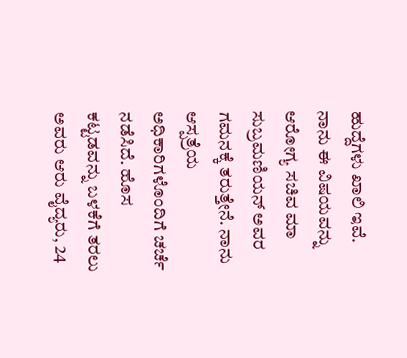ಹುದ್ದೆಗಳು ಖಾಲಿ ಇವೆ. ನಾನು ಈ ವಿಷಯವನ್ನು ಆರೋಗ್ಯ ಸಚಿವ ಮಾ ಸುಬ್ರಮಣಿಯನ್ ಅವರ ಗಮನಕ್ಕೆ ತರುತ್ತೇನೆ. ನಾನು ಆಸ್ಪತ್ರೆಯ ಅಧಿಕಾರಿಗಳೊಂದಿಗೆ ಚರ್ಚೆ ನಡೆಸಿದೆ. ಹೊಸ ಕಟ್ಟಡವನ್ನು ಬಳಕೆಗೆ ತರಲು ಅವರು ಆರು ವೈದ್ಯರು, 24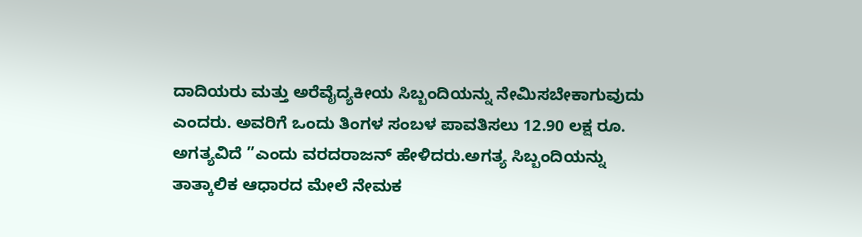ದಾದಿಯರು ಮತ್ತು ಅರೆವೈದ್ಯಕೀಯ ಸಿಬ್ಬಂದಿಯನ್ನು ನೇಮಿಸಬೇಕಾಗುವುದು ಎಂದರು. ಅವರಿಗೆ ಒಂದು ತಿಂಗಳ ಸಂಬಳ ಪಾವತಿಸಲು 12.90 ಲಕ್ಷ ರೂ. ಅಗತ್ಯವಿದೆ ”ಎಂದು ವರದರಾಜನ್ ಹೇಳಿದರು.ಅಗತ್ಯ ಸಿಬ್ಬಂದಿಯನ್ನು ತಾತ್ಕಾಲಿಕ ಆಧಾರದ ಮೇಲೆ ನೇಮಕ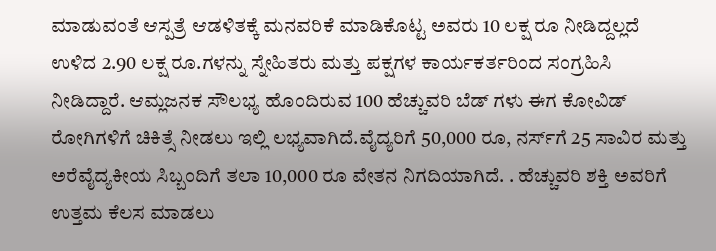ಮಾಡುವಂತೆ ಆಸ್ಪತ್ರೆ ಆಡಳಿತಕ್ಕೆ ಮನವರಿಕೆ ಮಾಡಿಕೊಟ್ಟ ಅವರು 10 ಲಕ್ಷ ರೂ ನೀಡಿದ್ದಲ್ಲದೆ ಉಳಿದ 2.90 ಲಕ್ಷ ರೂ.ಗಳನ್ನು ಸ್ನೇಹಿತರು ಮತ್ತು ಪಕ್ಷಗಳ ಕಾರ್ಯಕರ್ತರಿಂದ ಸಂಗ್ರಹಿಸಿ ನೀಡಿದ್ದಾರೆ. ಆಮ್ಲಜನಕ ಸೌಲಭ್ಯ ಹೊಂದಿರುವ 100 ಹೆಚ್ಚುವರಿ ಬೆಡ್ ಗಳು ಈಗ ಕೋವಿಡ್ ರೋಗಿಗಳಿಗೆ ಚಿಕಿತ್ಸೆ ನೀಡಲು ಇಲ್ಲಿ ಲಭ್ಯವಾಗಿದೆ.ವೈದ್ಯರಿಗೆ 50,000 ರೂ, ನರ್ಸ್‌ಗೆ 25 ಸಾವಿರ ಮತ್ತು ಅರೆವೈದ್ಯಕೀಯ ಸಿಬ್ಬಂದಿಗೆ ತಲಾ 10,000 ರೂ ವೇತನ ನಿಗದಿಯಾಗಿದೆ. . ಹೆಚ್ಚುವರಿ ಶಕ್ತಿ ಅವರಿಗೆ ಉತ್ತಮ ಕೆಲಸ ಮಾಡಲು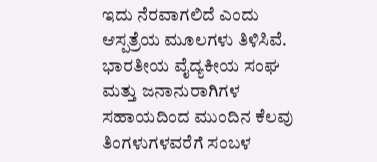ಇದು ನೆರವಾಗಲಿದೆ ಎಂದು ಆಸ್ಪತ್ರೆಯ ಮೂಲಗಳು ತಿಳಿಸಿವೆ. ಭಾರತೀಯ ವೈದ್ಯಕೀಯ ಸಂಘ ಮತ್ತು ಜನಾನುರಾಗಿಗಳ ಸಹಾಯದಿಂದ ಮುಂದಿನ ಕೆಲವು ತಿಂಗಳುಗಳವರೆಗೆ ಸಂಬಳ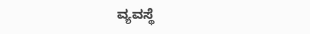ವ್ಯವಸ್ಥೆ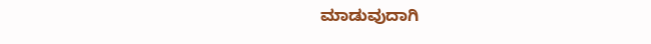ಮಾಡುವುದಾಗಿ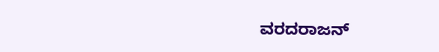ವರದರಾಜನ್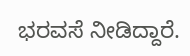ಭರವಸೆ ನೀಡಿದ್ದಾರೆ.